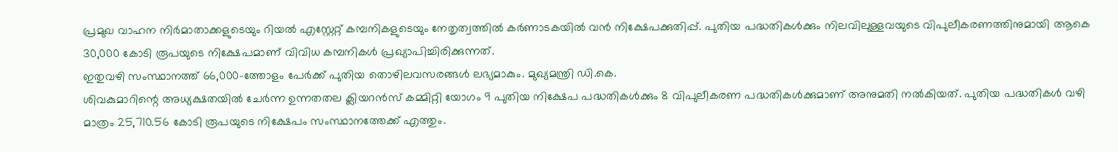പ്രമുഖ വാഹന നിർമാതാക്കളുടെയും റിയൽ എസ്റ്റേറ്റ് കമ്പനികളുടെയും നേതൃത്വത്തിൽ കർണാടകയിൽ വൻ നിക്ഷേപക്കുതിപ്പ്. പുതിയ പദ്ധതികൾക്കും നിലവിലുള്ളവയുടെ വിപുലീകരണത്തിനുമായി ആകെ 30,000 കോടി രൂപയുടെ നിക്ഷേപമാണ് വിവിധ കമ്പനികൾ പ്രഖ്യാപിച്ചിരിക്കുന്നത്.
ഇതുവഴി സംസ്ഥാനത്ത് 66,000-ത്തോളം പേർക്ക് പുതിയ തൊഴിലവസരങ്ങൾ ലഭ്യമാകും. മുഖ്യമന്ത്രി ഡി.കെ.
ശിവകുമാറിന്റെ അധ്യക്ഷതയിൽ ചേർന്ന ഉന്നതതല ക്ലിയറൻസ് കമ്മിറ്റി യോഗം 9 പുതിയ നിക്ഷേപ പദ്ധതികൾക്കും 8 വിപുലീകരണ പദ്ധതികൾക്കുമാണ് അനുമതി നൽകിയത്. പുതിയ പദ്ധതികൾ വഴി മാത്രം 25,710.56 കോടി രൂപയുടെ നിക്ഷേപം സംസ്ഥാനത്തേക്ക് എത്തും.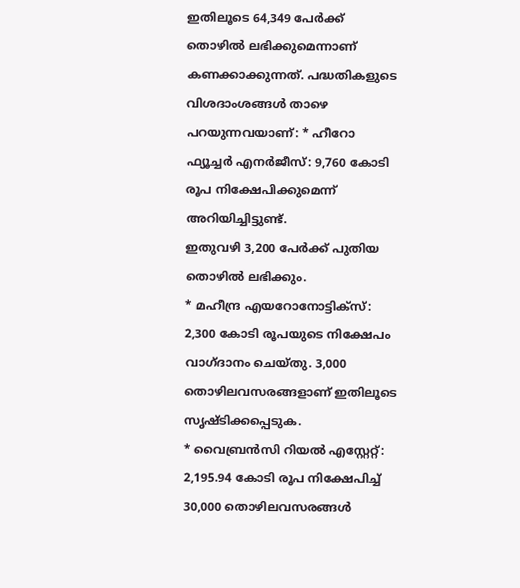ഇതിലൂടെ 64,349 പേർക്ക് തൊഴിൽ ലഭിക്കുമെന്നാണ് കണക്കാക്കുന്നത്. പദ്ധതികളുടെ വിശദാംശങ്ങൾ താഴെ പറയുന്നവയാണ്: * ഹീറോ ഫ്യൂച്ചർ എനർജീസ്: 9,760 കോടി രൂപ നിക്ഷേപിക്കുമെന്ന് അറിയിച്ചിട്ടുണ്ട്.
ഇതുവഴി 3,200 പേർക്ക് പുതിയ തൊഴിൽ ലഭിക്കും.
* മഹീന്ദ്ര എയറോനോട്ടിക്സ്: 2,300 കോടി രൂപയുടെ നിക്ഷേപം വാഗ്ദാനം ചെയ്തു. 3,000 തൊഴിലവസരങ്ങളാണ് ഇതിലൂടെ സൃഷ്ടിക്കപ്പെടുക.
* വൈബ്രൻസി റിയൽ എസ്റ്റേറ്റ്: 2,195.94 കോടി രൂപ നിക്ഷേപിച്ച് 30,000 തൊഴിലവസരങ്ങൾ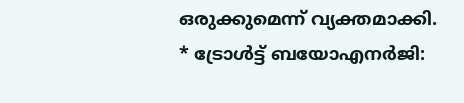ഒരുക്കുമെന്ന് വ്യക്തമാക്കി.
* ട്രോൾട്ട് ബയോഎനർജി: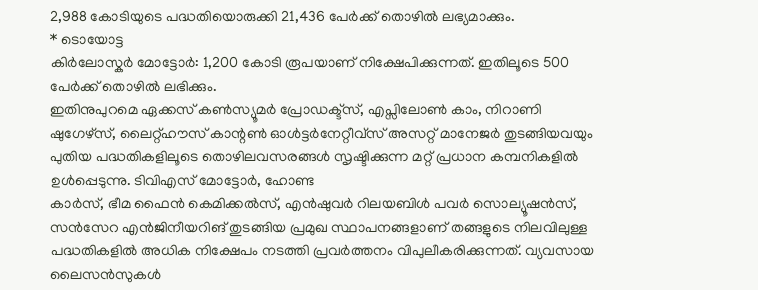2,988 കോടിയുടെ പദ്ധതിയൊരുക്കി 21,436 പേർക്ക് തൊഴിൽ ലഭ്യമാക്കും.
* ടൊയോട്ട
കിർലോസ്കർ മോട്ടോർ: 1,200 കോടി രൂപയാണ് നിക്ഷേപിക്കുന്നത്. ഇതിലൂടെ 500 പേർക്ക് തൊഴിൽ ലഭിക്കും.
ഇതിനുപുറമെ ഏക്കസ് കൺസ്യൂമർ പ്രോഡക്ട്സ്, എപ്സിലോൺ കാം, നിറാണി ഷുഗേഴ്സ്, ലൈറ്റ്ഹൗസ് കാന്റൺ ഓൾട്ടർനേറ്റീവ്സ് അസറ്റ് മാനേജർ തുടങ്ങിയവയും പുതിയ പദ്ധതികളിലൂടെ തൊഴിലവസരങ്ങൾ സൃഷ്ടിക്കുന്ന മറ്റ് പ്രധാന കമ്പനികളിൽ ഉൾപ്പെടുന്നു. ടിവിഎസ് മോട്ടോർ, ഹോണ്ട
കാർസ്, ഭീമ ഫൈൻ കെമിക്കൽസ്, എൻഷുവർ റിലയബിൾ പവർ സൊല്യൂഷൻസ്, സൻസേറ എൻജിനീയറിങ് തുടങ്ങിയ പ്രമുഖ സ്ഥാപനങ്ങളാണ് തങ്ങളുടെ നിലവിലുള്ള പദ്ധതികളിൽ അധിക നിക്ഷേപം നടത്തി പ്രവർത്തനം വിപുലീകരിക്കുന്നത്. വ്യവസായ ലൈസൻസുകൾ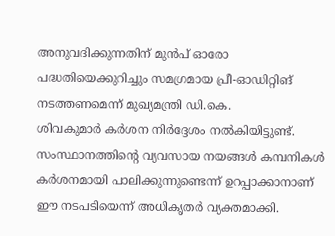അനുവദിക്കുന്നതിന് മുൻപ് ഓരോ പദ്ധതിയെക്കുറിച്ചും സമഗ്രമായ പ്രീ-ഓഡിറ്റിങ് നടത്തണമെന്ന് മുഖ്യമന്ത്രി ഡി.കെ.
ശിവകുമാർ കർശന നിർദ്ദേശം നൽകിയിട്ടുണ്ട്. സംസ്ഥാനത്തിന്റെ വ്യവസായ നയങ്ങൾ കമ്പനികൾ കർശനമായി പാലിക്കുന്നുണ്ടെന്ന് ഉറപ്പാക്കാനാണ് ഈ നടപടിയെന്ന് അധികൃതർ വ്യക്തമാക്കി.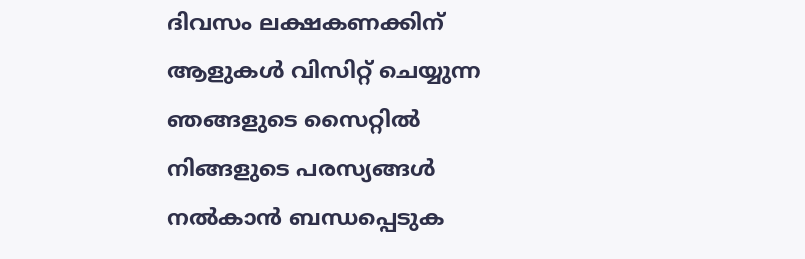ദിവസം ലക്ഷകണക്കിന് ആളുകൾ വിസിറ്റ് ചെയ്യുന്ന ഞങ്ങളുടെ സൈറ്റിൽ നിങ്ങളുടെ പരസ്യങ്ങൾ നൽകാൻ ബന്ധപ്പെടുക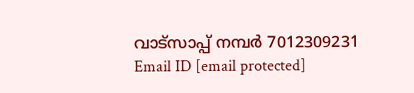വാട്സാപ്പ് നമ്പർ 7012309231 Email ID [email protected]